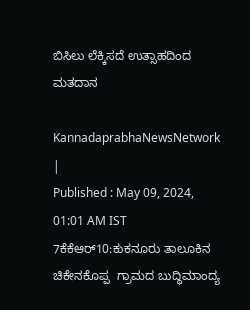ಬಿಸಿಲು ಲೆಕ್ಕಿಸದೆ ಉತ್ಸಾಹದಿಂದ ಮತದಾನ

KannadaprabhaNewsNetwork |
Published : May 09, 2024, 01:01 AM IST
7ಕೆಕೆಆರ್10:ಕುಕನೂರು ತಾಲೂಕಿನ ಚಿಕೇನಕೊಪ್ಪ  ಗ್ರಾಮದ ಬುದ್ಧಿಮಾಂದ್ಯ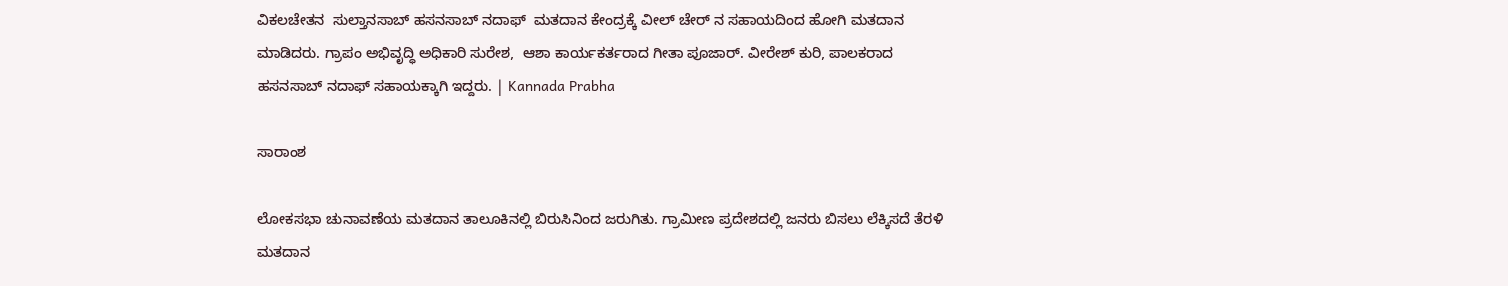ವಿಕಲಚೇತನ  ಸುಲ್ತಾನಸಾಬ್ ಹಸನಸಾಬ್ ನದಾಫ್  ಮತದಾನ ಕೇಂದ್ರಕ್ಕೆ ವೀಲ್ ಚೇರ್ ನ ಸಹಾಯದಿಂದ ಹೋಗಿ ಮತದಾನ ಮಾಡಿದರು. ಗ್ರಾಪಂ ಅಭಿವೃದ್ಧಿ ಅಧಿಕಾರಿ ಸುರೇಶ,  ಆಶಾ ಕಾರ್ಯಕರ್ತರಾದ ಗೀತಾ ಪೂಜಾರ್. ವೀರೇಶ್ ಕುರಿ, ಪಾಲಕರಾದ ಹಸನಸಾಬ್ ನದಾಫ್ ಸಹಾಯಕ್ಕಾಗಿ ಇದ್ದರು. | Kannada Prabha

ಸಾರಾಂಶ

ಲೋಕಸಭಾ ಚುನಾವಣೆಯ ಮತದಾನ ತಾಲೂಕಿನಲ್ಲಿ ಬಿರುಸಿನಿಂದ ಜರುಗಿತು. ಗ್ರಾಮೀಣ ಪ್ರದೇಶದಲ್ಲಿ ಜನರು ಬಿಸಲು ಲೆಕ್ಕಿಸದೆ ತೆರಳಿ ಮತದಾನ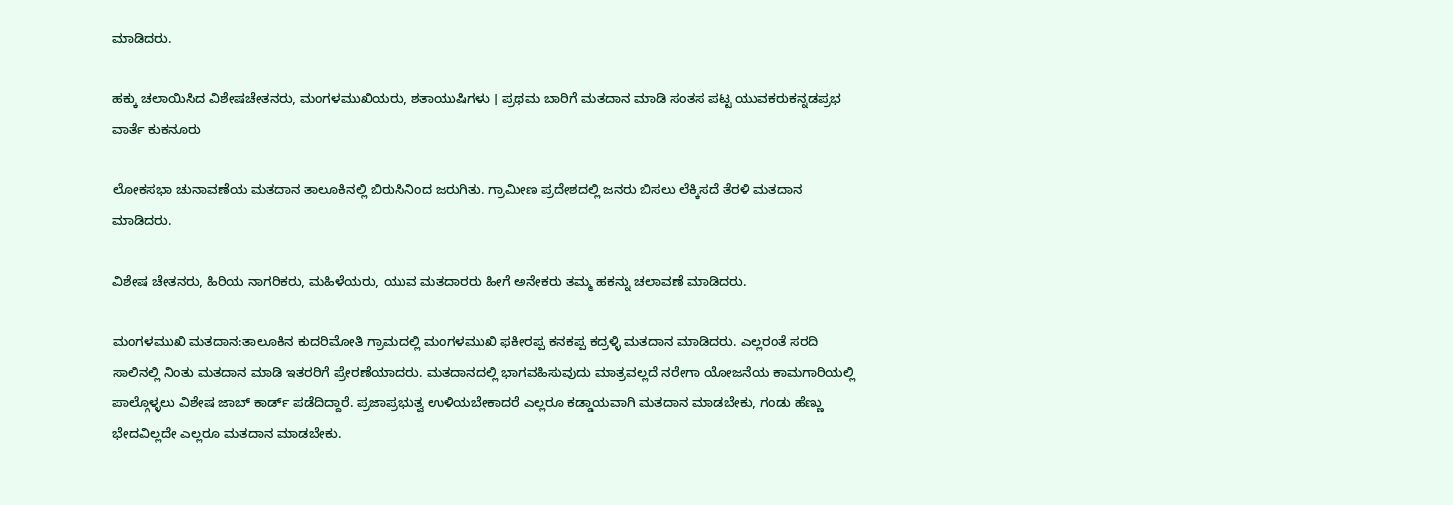ಮಾಡಿದರು.

ಹಕ್ಕು ಚಲಾಯಿಸಿದ ವಿಶೇಷಚೇತನರು, ಮಂಗಳಮುಖಿಯರು, ಶತಾಯುಷಿಗಳು । ಪ್ರಥಮ ಬಾರಿಗೆ ಮತದಾನ ಮಾಡಿ ಸಂತಸ ಪಟ್ಟ ಯುವಕರುಕನ್ನಡಪ್ರಭ ವಾರ್ತೆ ಕುಕನೂರು

ಲೋಕಸಭಾ ಚುನಾವಣೆಯ ಮತದಾನ ತಾಲೂಕಿನಲ್ಲಿ ಬಿರುಸಿನಿಂದ ಜರುಗಿತು. ಗ್ರಾಮೀಣ ಪ್ರದೇಶದಲ್ಲಿ ಜನರು ಬಿಸಲು ಲೆಕ್ಕಿಸದೆ ತೆರಳಿ ಮತದಾನ ಮಾಡಿದರು.

ವಿಶೇಷ ಚೇತನರು, ಹಿರಿಯ ನಾಗರಿಕರು, ಮಹಿಳೆಯರು, ಯುವ ಮತದಾರರು ಹೀಗೆ ಅನೇಕರು ತಮ್ಮ ಹಕನ್ನು ಚಲಾವಣೆ ಮಾಡಿದರು.

ಮಂಗಳಮುಖಿ ಮತದಾನ:ತಾಲೂಕಿನ ಕುದರಿಮೋತಿ ಗ್ರಾಮದಲ್ಲಿ ಮಂಗಳಮುಖಿ ಫಕೀರಪ್ಪ ಕನಕಪ್ಪ ಕದ್ರಳ್ಳಿ ಮತದಾನ ಮಾಡಿದರು. ಎಲ್ಲರಂತೆ ಸರದಿ ಸಾಲಿನಲ್ಲಿ ನಿಂತು ಮತದಾನ ಮಾಡಿ ಇತರರಿಗೆ ಪ್ರೇರಣೆಯಾದರು. ಮತದಾನದಲ್ಲಿ ಭಾಗವಹಿಸುವುದು ಮಾತ್ರವಲ್ಲದೆ ನರೇಗಾ ಯೋಜನೆಯ ಕಾಮಗಾರಿಯಲ್ಲಿ ಪಾಲ್ಗೊಳ್ಳಲು ವಿಶೇಷ ಜಾಬ್ ಕಾರ್ಡ್‌ ಪಡೆದಿದ್ದಾರೆ. ಪ್ರಜಾಪ್ರಭುತ್ವ ಉಳಿಯಬೇಕಾದರೆ ಎಲ್ಲರೂ ಕಡ್ಡಾಯವಾಗಿ ಮತದಾನ ಮಾಡಬೇಕು, ಗಂಡು ಹೆಣ್ಣು ಭೇದವಿಲ್ಲದೇ ಎಲ್ಲರೂ ಮತದಾನ ಮಾಡಬೇಕು.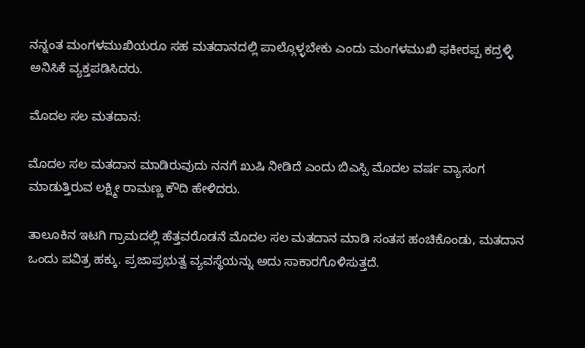ನನ್ನಂತ ಮಂಗಳಮುಖಿಯರೂ ಸಹ ಮತದಾನದಲ್ಲಿ ಪಾಲ್ಗೊಳ್ಳಬೇಕು ಎಂದು ಮಂಗಳಮುಖಿ ಫಕೀರಪ್ಪ ಕದ್ರಳ್ಳಿ ಅನಿಸಿಕೆ ವ್ಯಕ್ತಪಡಿಸಿದರು.

ಮೊದಲ ಸಲ ಮತದಾನ:

ಮೊದಲ ಸಲ ಮತದಾನ ಮಾಡಿರುವುದು ನನಗೆ ಖುಷಿ ನೀಡಿದೆ ಎಂದು ಬಿಎಸ್ಸಿ ಮೊದಲ ವರ್ಷ ವ್ಯಾಸಂಗ ಮಾಡುತ್ತಿರುವ ಲಕ್ಷ್ಮೀ ರಾಮಣ್ಣ ಕೌದಿ ಹೇಳಿದರು.

ತಾಲೂಕಿನ ಇಟಗಿ ಗ್ರಾಮದಲ್ಲಿ ಹೆತ್ತವರೊಡನೆ ಮೊದಲ ಸಲ ಮತದಾನ ಮಾಡಿ ಸಂತಸ ಹಂಚಿಕೊಂಡು, ಮತದಾನ ಒಂದು ಪವಿತ್ರ ಹಕ್ಕು. ಪ್ರಜಾಪ್ರಭುತ್ವ ವ್ಯವಸ್ಥೆಯನ್ನು ಅದು ಸಾಕಾರಗೊಳಿಸುತ್ತದೆ.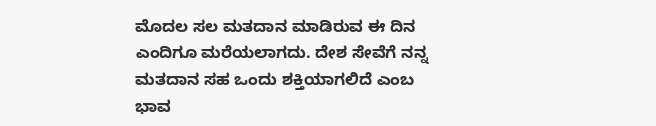ಮೊದಲ ಸಲ ಮತದಾನ ಮಾಡಿರುವ ಈ ದಿನ ಎಂದಿಗೂ ಮರೆಯಲಾಗದು. ದೇಶ ಸೇವೆಗೆ ನನ್ನ ಮತದಾನ ಸಹ ಒಂದು ಶಕ್ತಿಯಾಗಲಿದೆ ಎಂಬ ಭಾವ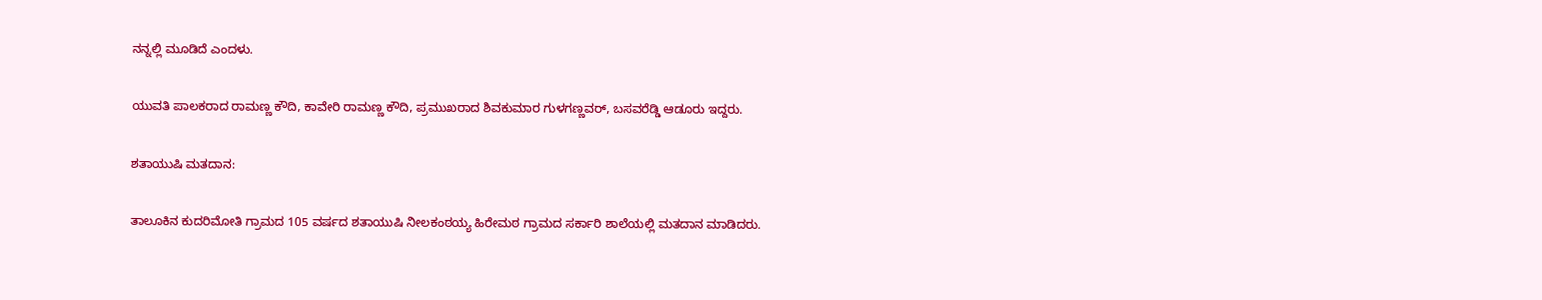ನನ್ನಲ್ಲಿ ಮೂಡಿದೆ ಎಂದಳು.

ಯುವತಿ ಪಾಲಕರಾದ ರಾಮಣ್ಣ ಕೌದಿ, ಕಾವೇರಿ ರಾಮಣ್ಣ ಕೌದಿ, ಪ್ರಮುಖರಾದ ಶಿವಕುಮಾರ ಗುಳಗಣ್ಣವರ್, ಬಸವರೆಡ್ಡಿ ಆಡೂರು ಇದ್ದರು.

ಶತಾಯುಷಿ ಮತದಾನ:

ತಾಲೂಕಿನ ಕುದರಿಮೋತಿ ಗ್ರಾಮದ 105 ವರ್ಷದ ‌ಶತಾಯುಷಿ ನೀಲಕಂಠಯ್ಯ ಹಿರೇಮಠ ಗ್ರಾಮದ ಸರ್ಕಾರಿ ಶಾಲೆಯಲ್ಲಿ ಮತದಾನ ಮಾಡಿದರು.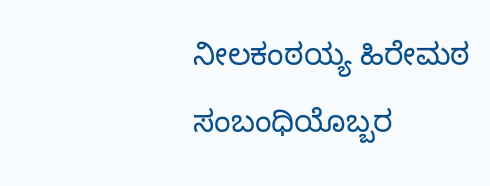ನೀಲಕಂಠಯ್ಯ ಹಿರೇಮಠ ಸಂಬಂಧಿಯೊಬ್ಬರ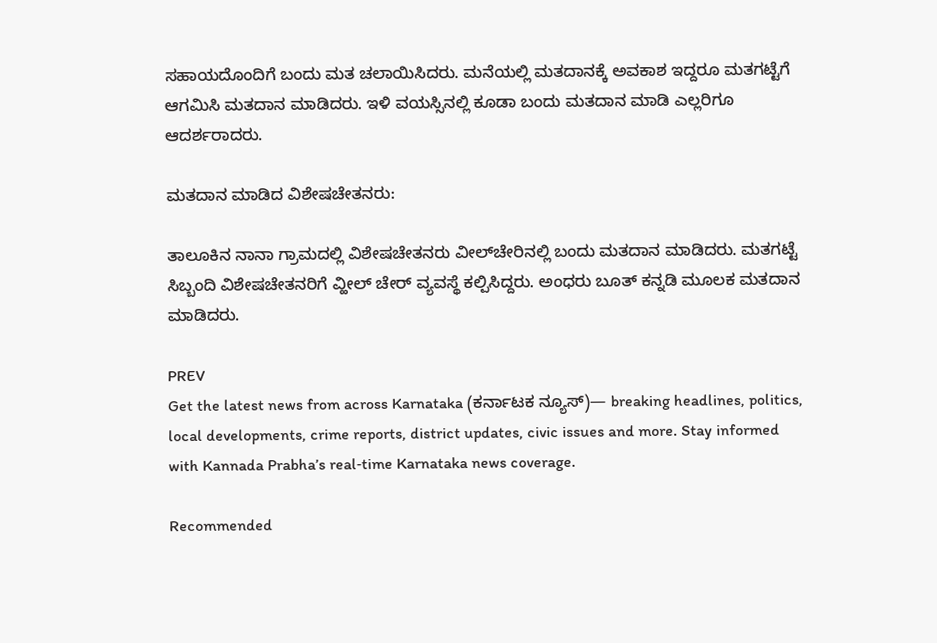ಸಹಾಯದೊಂದಿಗೆ ಬಂದು ಮತ ಚಲಾಯಿಸಿದರು. ಮನೆಯಲ್ಲಿ ಮತದಾನಕ್ಕೆ ಅವಕಾಶ ಇದ್ದರೂ ಮತಗಟ್ಟೆಗೆ ಆಗಮಿಸಿ ಮತದಾನ ಮಾಡಿದರು. ಇಳಿ ವಯಸ್ಸಿನಲ್ಲಿ ಕೂಡಾ ಬಂದು ಮತದಾನ ಮಾಡಿ ಎಲ್ಲರಿಗೂ ಆದರ್ಶರಾದರು.

ಮತದಾನ ಮಾಡಿದ ವಿಶೇಷಚೇತನರು:

ತಾಲೂಕಿನ ನಾನಾ ಗ್ರಾಮದಲ್ಲಿ ವಿಶೇಷಚೇತನರು ವೀಲ್‌ಚೇರಿನಲ್ಲಿ ಬಂದು ಮತದಾನ ಮಾಡಿದರು. ಮತಗಟ್ಟೆ ಸಿಬ್ಬಂದಿ ವಿಶೇಷಚೇತನರಿಗೆ ವ್ಹೀಲ್ ಚೇರ್ ವ್ಯವಸ್ಥೆ ಕಲ್ಪಿಸಿದ್ದರು. ಅಂಧರು ಬೂತ್ ಕನ್ನಡಿ ಮೂಲಕ ಮತದಾನ ಮಾಡಿದರು.

PREV
Get the latest news from across Karnataka (ಕರ್ನಾಟಕ ನ್ಯೂಸ್)— breaking headlines, politics, local developments, crime reports, district updates, civic issues and more. Stay informed with Kannada Prabha’s real‑time Karnataka news coverage.

Recommended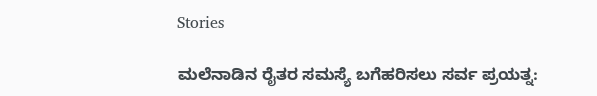Stories

ಮಲೆನಾಡಿನ ರೈತರ ಸಮಸ್ಯೆ ಬಗೆಹರಿಸಲು ಸರ್ವ ಪ್ರಯತ್ನ: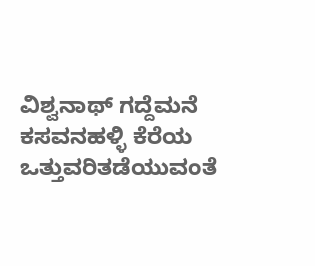ವಿಶ್ವನಾಥ್ ಗದ್ದೆಮನೆ
ಕಸವನಹಳ್ಳಿ ಕೆರೆಯ ಒತ್ತುವರಿತಡೆಯುವಂತೆ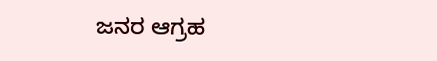ಜನರ ಆಗ್ರಹ